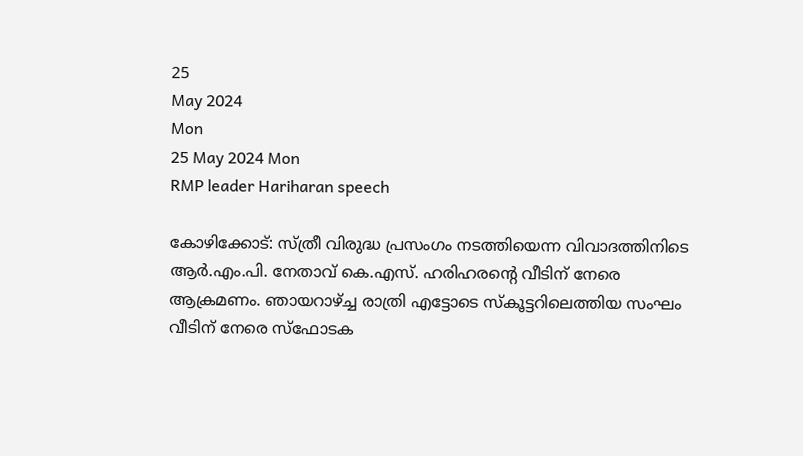25
May 2024
Mon
25 May 2024 Mon
RMP leader Hariharan speech

കോഴിക്കോട്: സ്ത്രീ വിരുദ്ധ പ്രസംഗം നടത്തിയെന്ന വിവാദത്തിനിടെ ആര്‍.എം.പി. നേതാവ് കെ.എസ്. ഹരിഹരന്റെ വീടിന് നേരെ ആക്രമണം. ഞായറാഴ്ച്ച രാത്രി എട്ടോടെ സ്‌കൂട്ടറിലെത്തിയ സംഘം വീടിന് നേരെ സ്‌ഫോടക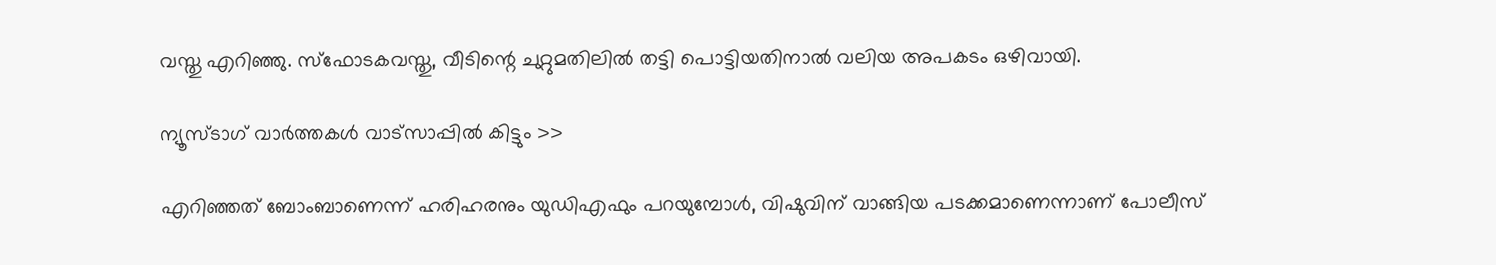വസ്തു എറിഞ്ഞു. സ്ഫോടകവസ്തു, വീടിന്റെ ചുറ്റുമതിലില്‍ തട്ടി പൊട്ടിയതിനാല്‍ വലിയ അപകടം ഒഴിവായി.

ന്യൂസ്ടാഗ് വാര്‍ത്തകള്‍ വാട്‌സാപ്പില്‍ കിട്ടും >>

എറിഞ്ഞത് ബോംബാണെന്ന് ഹരിഹരനും യുഡിഎഫും പറയുമ്പോള്‍, വിഷുവിന് വാങ്ങിയ പടക്കമാണെന്നാണ് പോലീസ്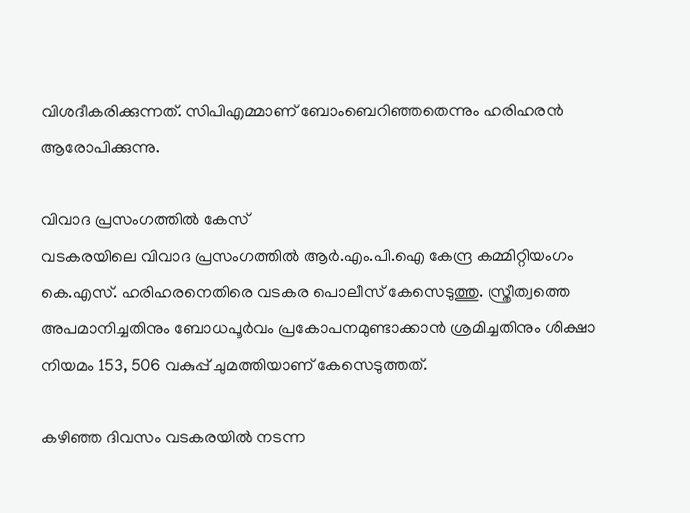വിശദീകരിക്കുന്നത്. സിപിഎമ്മാണ് ബോംബെറിഞ്ഞതെന്നും ഹരിഹരന്‍ ആരോപിക്കുന്നു.

വിവാദ പ്രസംഗത്തില്‍ കേസ്
വടകരയിലെ വിവാദ പ്രസംഗത്തില്‍ ആര്‍.എം.പി.ഐ കേന്ദ്ര കമ്മിറ്റിയംഗം കെ.എസ്. ഹരിഹരനെതിരെ വടകര പൊലീസ് കേസെടുത്തു. സ്ത്രീത്വത്തെ അപമാനിച്ചതിനും ബോധപൂര്‍വം പ്രകോപനമുണ്ടാക്കാന്‍ ശ്രമിച്ചതിനും ശിക്ഷാ നിയമം 153, 506 വകുപ്പ് ചുമത്തിയാണ് കേസെടുത്തത്.

കഴിഞ്ഞ ദിവസം വടകരയില്‍ നടന്ന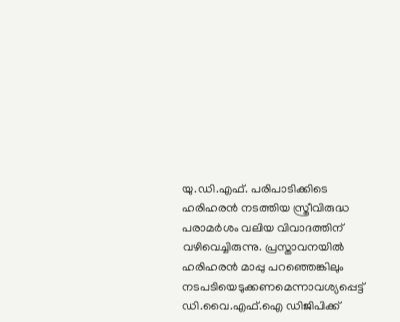യു.ഡി.എഫ്. പരിപാടിക്കിടെ ഹരിഹരന്‍ നടത്തിയ സ്ത്രീവിരുദ്ധ പരാമര്‍ശം വലിയ വിവാദത്തിന് വഴിവെച്ചിരുന്നു. പ്രസ്താവനയില്‍ ഹരിഹരന്‍ മാപ്പു പറഞ്ഞെങ്കിലും നടപടിയെടുക്കണമെന്നാവശ്യപ്പെട്ട് ഡി.വൈ.എഫ്.ഐ ഡിജിപിക്ക്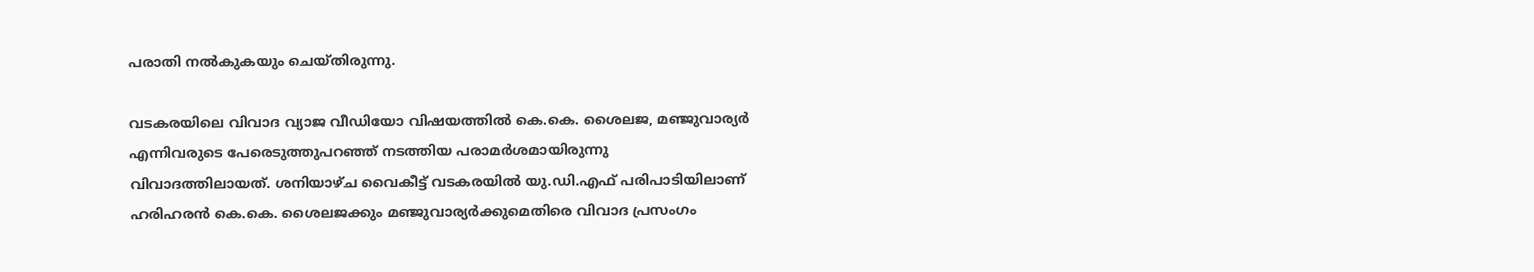പരാതി നല്‍കുകയും ചെയ്തിരുന്നു.

വടകരയിലെ വിവാദ വ്യാജ വീഡിയോ വിഷയത്തില്‍ കെ.കെ. ശൈലജ, മഞ്ജുവാര്യര്‍ എന്നിവരുടെ പേരെടുത്തുപറഞ്ഞ് നടത്തിയ പരാമര്‍ശമായിരുന്നു വിവാദത്തിലായത്. ശനിയാഴ്ച വൈകീട്ട് വടകരയില്‍ യു.ഡി.എഫ് പരിപാടിയിലാണ് ഹരിഹരന്‍ കെ.കെ. ശൈലജക്കും മഞ്ജുവാര്യര്‍ക്കുമെതിരെ വിവാദ പ്രസംഗം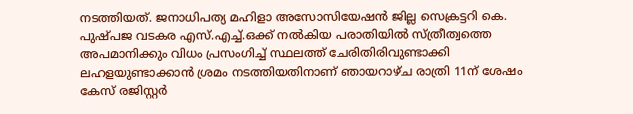നടത്തിയത്. ജനാധിപത്യ മഹിളാ അസോസിയേഷന്‍ ജില്ല സെക്രട്ടറി കെ. പുഷ്പജ വടകര എസ്.എച്ച്.ഒക്ക് നല്‍കിയ പരാതിയില്‍ സ്ത്രീത്വത്തെ അപമാനിക്കും വിധം പ്രസംഗിച്ച് സ്ഥലത്ത് ചേരിതിരിവുണ്ടാക്കി ലഹളയുണ്ടാക്കാന്‍ ശ്രമം നടത്തിയതിനാണ് ഞായറാഴ്ച രാത്രി 11ന് ശേഷം കേസ് രജിസ്റ്റര്‍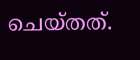ചെയ്തത്.